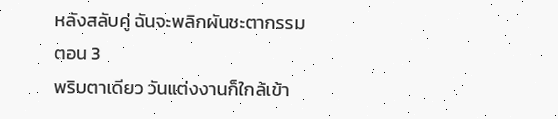หลังสลับคู่ ฉันจะพลิกผันชะตากรรม
ตอน 3
พริบตาเดียว วันแต่งงานก็ใกล้เข้า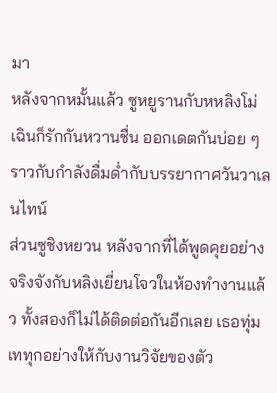มา
หลังจากหมั้นแล้ว ซูหยูรานกับหหลิงโม่เฉินก็รักกันหวานชื่น ออกเดตกันบ่อย ๆ ราวกับกำลังดื่มด่ำกับบรรยากาศวันวาเลนไทน์
ส่วนซูชิงหยวน หลังจากที่ได้พูดคุยอย่างจริงจังกับหลิงเยี่ยนโจวในห้องทำงานแล้ว ทั้งสองก็ไม่ได้ติดต่อกันอีกเลย เธอทุ่มเททุกอย่างให้กับงานวิจัยของตัว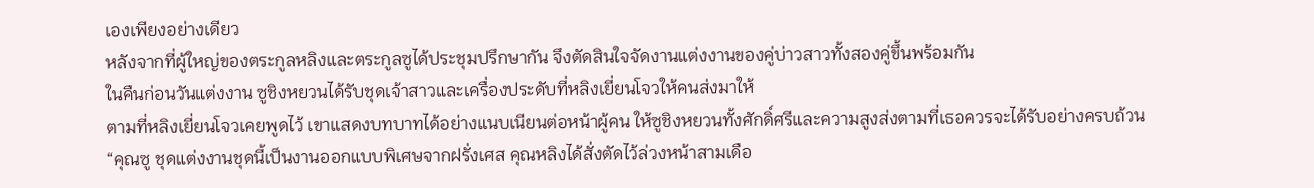เองเพียงอย่างเดียว
หลังจากที่ผู้ใหญ่ของตระกูลหลิงและตระกูลซูได้ประชุมปรึกษากัน จึงตัดสินใจจัดงานแต่งงานของคู่บ่าวสาวทั้งสองคู่ขึ้นพร้อมกัน
ในคืนก่อนวันแต่งงาน ซูชิงหยวนได้รับชุดเจ้าสาวและเครื่องประดับที่หลิงเยี่ยนโจวให้คนส่งมาให้
ตามที่หลิงเยี่ยนโจวเคยพูดไว้ เขาแสดงบทบาทได้อย่างแนบเนียนต่อหน้าผู้คน ให้ซูชิงหยวนทั้งศักดิ์ศรีและความสูงส่งตามที่เธอควรจะได้รับอย่างครบถ้วน
“คุณซู ชุดแต่งงานชุดนี้เป็นงานออกแบบพิเศษจากฝรั่งเศส คุณหลิงได้สั่งตัดไว้ล่วงหน้าสามเดือ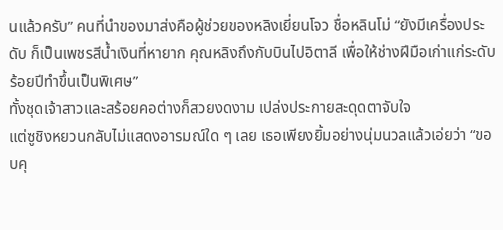นแล้วครับ” คนที่นำของมาส่งคือผู้ช่วยของหลิงเยี่ยนโจว ชื่อหลินโม่ “ยังมีเครื่องประดับ ก็เป็นเพชรสีน้ำเงินที่หายาก คุณหลิงถึงกับบินไปอิตาลี เพื่อให้ช่างฝีมือเก่าแก่ระดับร้อยปีทำขึ้นเป็นพิเศษ”
ทั้งชุดเจ้าสาวและสร้อยคอต่างก็สวยงดงาม เปล่งประกายสะดุดตาจับใจ
แต่ซูชิงหยวนกลับไม่แสดงอารมณ์ใด ๆ เลย เธอเพียงยิ้มอย่างนุ่มนวลแล้วเอ่ยว่า “ขอบคุ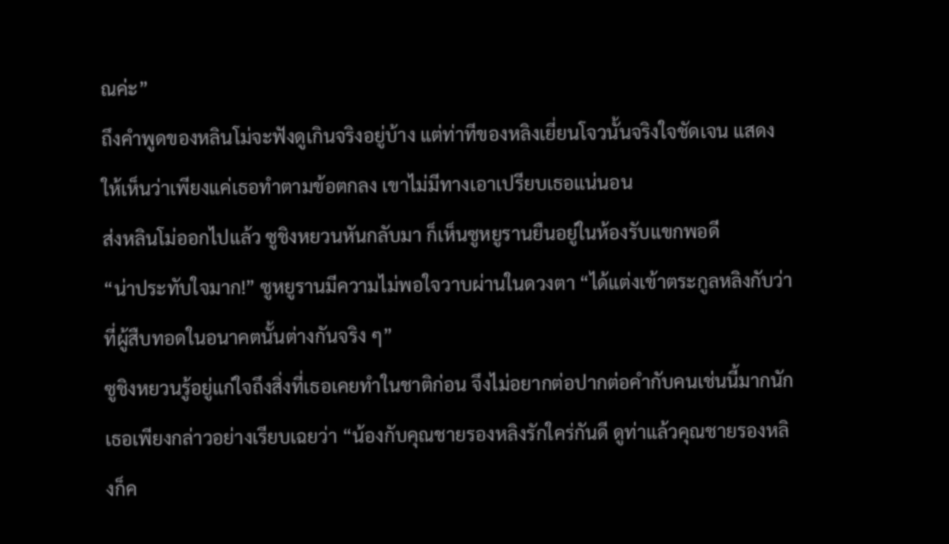ณค่ะ”
ถึงคำพูดของหลินโม่จะฟังดูเกินจริงอยู่บ้าง แต่ท่าทีของหลิงเยี่ยนโจวนั้นจริงใจชัดเจน แสดงให้เห็นว่าเพียงแค่เธอทำตามข้อตกลง เขาไม่มีทางเอาเปรียบเธอแน่นอน
ส่งหลินโม่ออกไปแล้ว ซูชิงหยวนหันกลับมา ก็เห็นซูหยูรานยืนอยู่ในห้องรับแขกพอดี
“น่าประทับใจมาก!” ซูหยูรานมีความไม่พอใจวาบผ่านในดวงตา “ได้แต่งเข้าตระกูลหลิงกับว่าที่ผู้สืบทอดในอนาคตนั้นต่างกันจริง ๆ”
ซูชิงหยวนรู้อยู่แก่ใจถึงสิ่งที่เธอเคยทำในชาติก่อน จึงไม่อยากต่อปากต่อคำกับคนเช่นนี้มากนัก เธอเพียงกล่าวอย่างเรียบเฉยว่า “น้องกับคุณชายรองหลิงรักใคร่กันดี ดูท่าแล้วคุณชายรองหลิงก็ค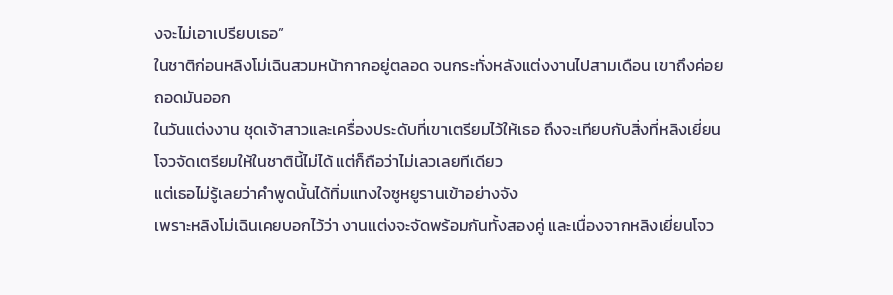งจะไม่เอาเปรียบเธอ”
ในชาติก่อนหลิงโม่เฉินสวมหน้ากากอยู่ตลอด จนกระทั่งหลังแต่งงานไปสามเดือน เขาถึงค่อยถอดมันออก
ในวันแต่งงาน ชุดเจ้าสาวและเครื่องประดับที่เขาเตรียมไว้ให้เธอ ถึงจะเทียบกับสิ่งที่หลิงเยี่ยนโจวจัดเตรียมให้ในชาตินี้ไม่ได้ แต่ก็ถือว่าไม่เลวเลยทีเดียว
แต่เธอไม่รู้เลยว่าคำพูดนั้นได้ทิ่มแทงใจซูหยูรานเข้าอย่างจัง
เพราะหลิงโม่เฉินเคยบอกไว้ว่า งานแต่งจะจัดพร้อมกันทั้งสองคู่ และเนื่องจากหลิงเยี่ยนโจว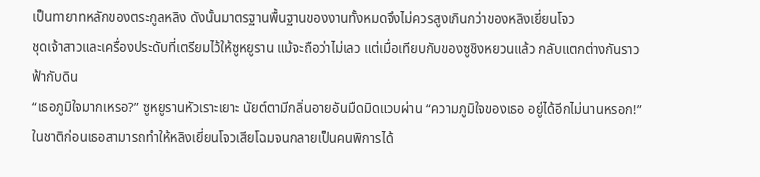เป็นทายาทหลักของตระกูลหลิง ดังนั้นมาตรฐานพื้นฐานของงานทั้งหมดจึงไม่ควรสูงเกินกว่าของหลิงเยี่ยนโจว
ชุดเจ้าสาวและเครื่องประดับที่เตรียมไว้ให้ซูหยูราน แม้จะถือว่าไม่เลว แต่เมื่อเทียบกับของซูชิงหยวนแล้ว กลับแตกต่างกันราวฟ้ากับดิน
“เธอภูมิใจมากเหรอ?” ซูหยูรานหัวเราะเยาะ นัยต์ตามีกลิ่นอายอันมืดมิดแวบผ่าน “ความภูมิใจของเธอ อยู่ได้อีกไม่นานหรอก!”
ในชาติก่อนเธอสามารถทำให้หลิงเยี่ยนโจวเสียโฉมจนกลายเป็นคนพิการได้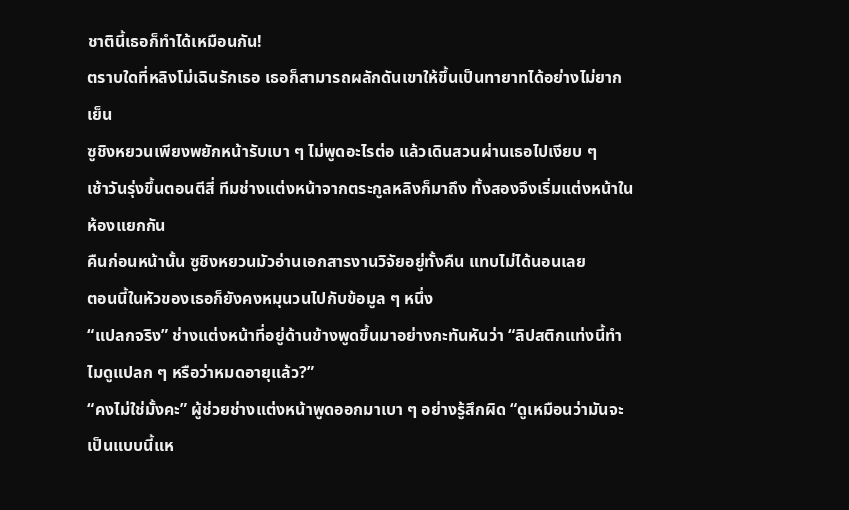ชาตินี้เธอก็ทำได้เหมือนกัน!
ตราบใดที่หลิงโม่เฉินรักเธอ เธอก็สามารถผลักดันเขาให้ขึ้นเป็นทายาทได้อย่างไม่ยากเย็น
ซูชิงหยวนเพียงพยักหน้ารับเบา ๆ ไม่พูดอะไรต่อ แล้วเดินสวนผ่านเธอไปเงียบ ๆ
เช้าวันรุ่งขึ้นตอนตีสี่ ทีมช่างแต่งหน้าจากตระกูลหลิงก็มาถึง ทั้งสองจึงเริ่มแต่งหน้าในห้องแยกกัน
คืนก่อนหน้านั้น ซูชิงหยวนมัวอ่านเอกสารงานวิจัยอยู่ทั้งคืน แทบไม่ได้นอนเลย
ตอนนี้ในหัวของเธอก็ยังคงหมุนวนไปกับข้อมูล ๆ หนึ่ง
“แปลกจริง” ช่างแต่งหน้าที่อยู่ด้านข้างพูดขึ้นมาอย่างกะทันหันว่า “ลิปสติกแท่งนี้ทำไมดูแปลก ๆ หรือว่าหมดอายุแล้ว?”
“คงไม่ใช่มั้งคะ” ผู้ช่วยช่างแต่งหน้าพูดออกมาเบา ๆ อย่างรู้สึกผิด “ดูเหมือนว่ามันจะเป็นแบบนี้แห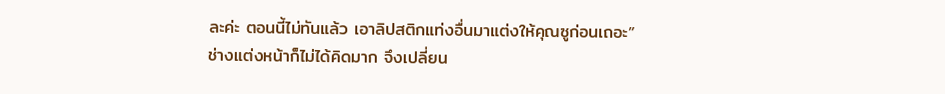ละค่ะ ตอนนี้ไม่ทันแล้ว เอาลิปสติกแท่งอื่นมาแต่งให้คุณซูก่อนเถอะ”
ช่างแต่งหน้าก็ไม่ได้คิดมาก จึงเปลี่ยน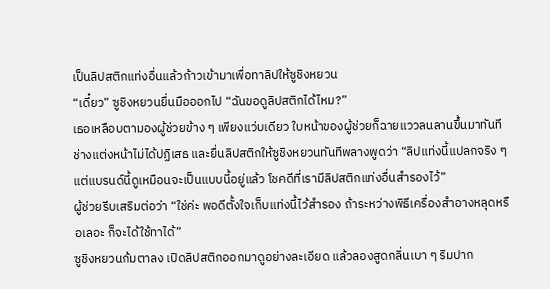เป็นลิปสติกแท่งอื่นแล้วก้าวเข้ามาเพื่อทาลิปให้ซูชิงหยวน
“เดี๋ยว” ซูชิงหยวนยื่นมือออกไป “ฉันขอดูลิปสติกได้ไหม?”
เธอเหลือบตามองผู้ช่วยข้าง ๆ เพียงแว่บเดียว ใบหน้าของผู้ช่วยก็ฉายแววลนลานขึ้นมาทันที
ช่างแต่งหน้าไม่ได้ปฏิเสธ และยื่นลิปสติกให้ซูชิงหยวนทันทีพลางพูดว่า “ลิปแท่งนี้แปลกจริง ๆ แต่แบรนด์นี้ดูเหมือนจะเป็นแบบนี้อยู่แล้ว โชคดีที่เรามีลิปสติกแท่งอื่นสำรองไว้”
ผู้ช่วยรีบเสริมต่อว่า “ใช่ค่ะ พอดีตั้งใจเก็บแท่งนี้ไว้สำรอง ถ้าระหว่างพิธีเครื่องสำอางหลุดหรือเลอะ ก็จะได้ใช้ทาได้”
ซูชิงหยวนก้มตาลง เปิดลิปสติกออกมาดูอย่างละเอียด แล้วลองสูดกลิ่นเบา ๆ ริมปาก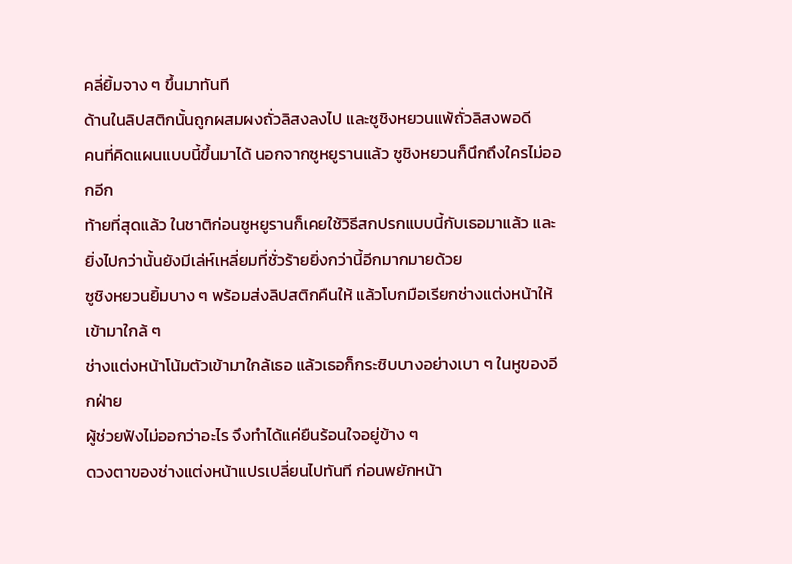คลี่ยิ้มจาง ๆ ขึ้นมาทันที
ด้านในลิปสติกนั้นถูกผสมผงถั่วลิสงลงไป และซูชิงหยวนแพ้ถั่วลิสงพอดี
คนที่คิดแผนแบบนี้ขึ้นมาได้ นอกจากซูหยูรานแล้ว ซูชิงหยวนก็นึกถึงใครไม่ออกอีก
ท้ายที่สุดแล้ว ในชาติก่อนซูหยูรานก็เคยใช้วิธีสกปรกแบบนี้กับเธอมาแล้ว และยิ่งไปกว่านั้นยังมีเล่ห์เหลี่ยมที่ชั่วร้ายยิ่งกว่านี้อีกมากมายด้วย
ซูชิงหยวนยิ้มบาง ๆ พร้อมส่งลิปสติกคืนให้ แล้วโบกมือเรียกช่างแต่งหน้าให้เข้ามาใกล้ ๆ
ช่างแต่งหน้าโน้มตัวเข้ามาใกล้เธอ แล้วเธอก็กระซิบบางอย่างเบา ๆ ในหูของอีกฝ่าย
ผู้ช่วยฟังไม่ออกว่าอะไร จึงทำได้แค่ยืนร้อนใจอยู่ข้าง ๆ
ดวงตาของช่างแต่งหน้าแปรเปลี่ยนไปทันที ก่อนพยักหน้า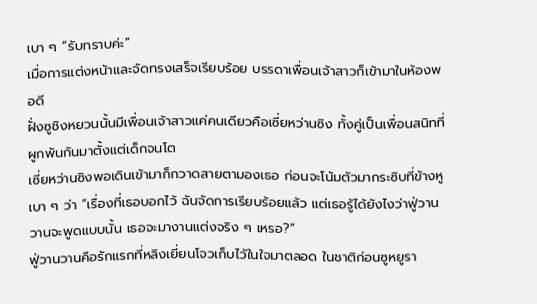เบา ๆ “รับทราบค่ะ”
เมื่อการแต่งหน้าและจัดทรงเสร็จเรียบร้อย บรรดาเพื่อนเจ้าสาวก็เข้ามาในห้องพอดี
ฝั่งซูชิงหยวนนั้นมีเพื่อนเจ้าสาวแค่คนเดียวคือเซี่ยหว่านซิง ทั้งคู่เป็นเพื่อนสนิทที่ผูกพันกันมาตั้งแต่เด็กจนโต
เซี่ยหว่านซิงพอเดินเข้ามาก็กวาดสายตามองเธอ ก่อนจะโน้มตัวมากระซิบที่ข้างหูเบา ๆ ว่า “เรื่องที่เธอบอกไว้ ฉันจัดการเรียบร้อยแล้ว แต่เธอรู้ได้ยังไงว่าฟู่วานวานจะพูดแบบนั้น เธอจะมางานแต่งจริง ๆ เหรอ?”
ฟู่วานวานคือรักแรกที่หลิงเยี่ยนโจวเก็บไว้ในใจมาตลอด ในชาติก่อนซูหยูรา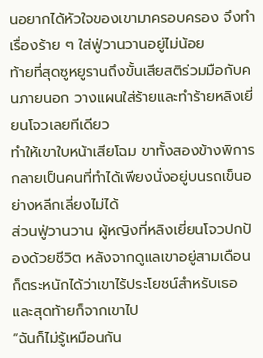นอยากได้หัวใจของเขามาครอบครอง จึงทำเรื่องร้าย ๆ ใส่ฟู่วานวานอยู่ไม่น้อย
ท้ายที่สุดซูหยูรานถึงขั้นเสียสติร่วมมือกับคนภายนอก วางแผนใส่ร้ายและทำร้ายหลิงเยี่ยนโจวเลยทีเดียว
ทำให้เขาใบหน้าเสียโฉม ขาทั้งสองข้างพิการ กลายเป็นคนที่ทำได้เพียงนั่งอยู่บนรถเข็นอย่างหลีกเลี่ยงไม่ได้
ส่วนฟู่วานวาน ผู้หญิงที่หลิงเยี่ยนโจวปกป้องด้วยชีวิต หลังจากดูแลเขาอยู่สามเดือนก็ตระหนักได้ว่าเขาไร้ประโยชน์สำหรับเธอ และสุดท้ายก็จากเขาไป
“ฉันก็ไม่รู้เหมือนกัน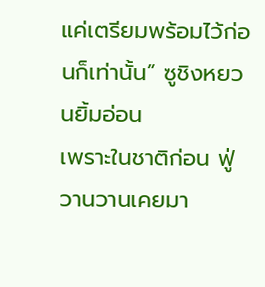แค่เตรียมพร้อมไว้ก่อนก็เท่านั้น” ซูชิงหยวนยิ้มอ่อน
เพราะในชาติก่อน ฟู่วานวานเคยมา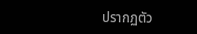ปรากฏตัว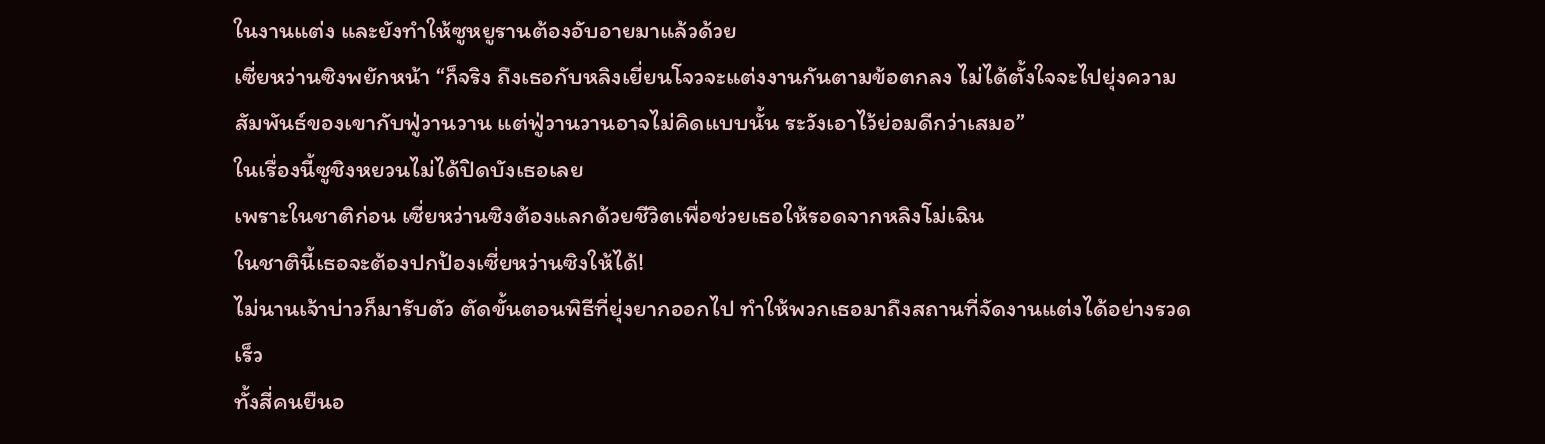ในงานแต่ง และยังทำให้ซูหยูรานต้องอับอายมาแล้วด้วย
เซี่ยหว่านซิงพยักหน้า “ก็จริง ถึงเธอกับหลิงเยี่ยนโจวจะแต่งงานกันตามข้อตกลง ไม่ได้ตั้งใจจะไปยุ่งความสัมพันธ์ของเขากับฟู่วานวาน แต่ฟู่วานวานอาจไม่คิดแบบนั้น ระวังเอาไว้ย่อมดีกว่าเสมอ”
ในเรื่องนี้ซูชิงหยวนไม่ได้ปิดบังเธอเลย
เพราะในชาติก่อน เซี่ยหว่านซิงต้องแลกด้วยชีวิตเพื่อช่วยเธอให้รอดจากหลิงโม่เฉิน
ในชาตินี้เธอจะต้องปกป้องเซี่ยหว่านซิงให้ได้!
ไม่นานเจ้าบ่าวก็มารับตัว ตัดขั้นตอนพิธีที่ยุ่งยากออกไป ทำให้พวกเธอมาถึงสถานที่จัดงานแต่งได้อย่างรวดเร็ว
ทั้งสี่คนยืนอ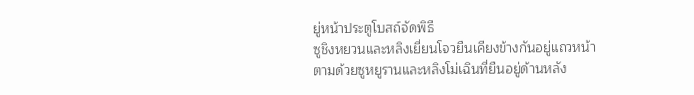ยู่หน้าประตูโบสถ์จัดพิธี
ซูชิงหยวนและหลิงเยี่ยนโจวยืนเคียงข้างกันอยู่แถวหน้า ตามด้วยซูหยูรานและหลิงโม่เฉินที่ยืนอยู่ด้านหลัง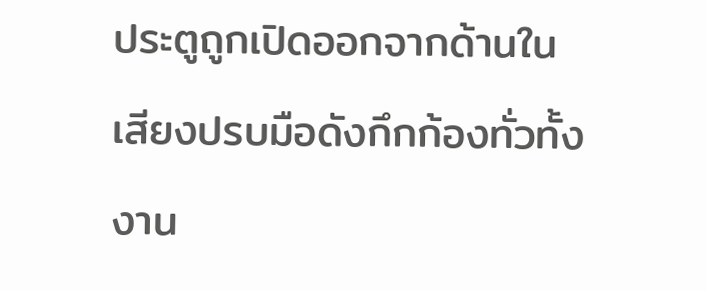ประตูถูกเปิดออกจากด้านใน
เสียงปรบมือดังกึกก้องทั่วทั้งงาน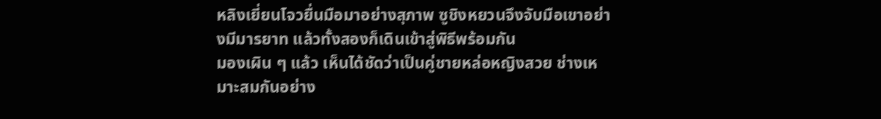หลิงเยี่ยนโจวยื่นมือมาอย่างสุภาพ ซูชิงหยวนจึงจับมือเขาอย่างมีมารยาท แล้วทั้งสองก็เดินเข้าสู่พิธีพร้อมกัน
มองเผิน ๆ แล้ว เห็นได้ชัดว่าเป็นคู่ชายหล่อหญิงสวย ช่างเหมาะสมกันอย่าง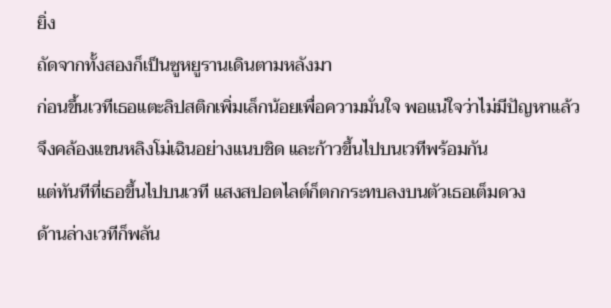ยิ่ง
ถัดจากทั้งสองก็เป็นซูหยูรานเดินตามหลังมา
ก่อนขึ้นเวทีเธอแตะลิปสติกเพิ่มเล็กน้อยเพื่อความมั่นใจ พอแน่ใจว่าไม่มีปัญหาแล้ว จึงคล้องแขนหลิงโม่เฉินอย่างแนบชิด และก้าวขึ้นไปบนเวทีพร้อมกัน
แต่ทันทีที่เธอขึ้นไปบนเวที แสงสปอตไลต์ก็ตกกระทบลงบนตัวเธอเต็มดวง
ด้านล่างเวทีก็พลัน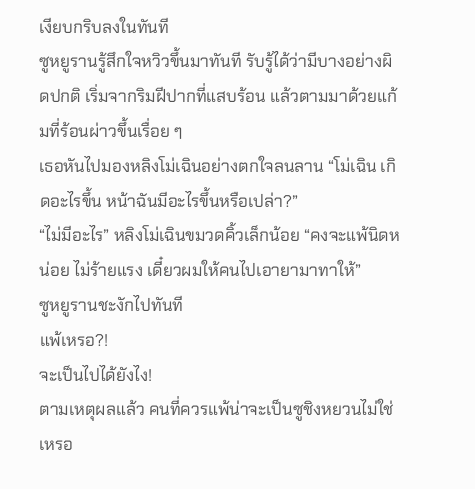เงียบกริบลงในทันที
ซูหยูรานรู้สึกใจหวิวขึ้นมาทันที รับรู้ได้ว่ามีบางอย่างผิดปกติ เริ่มจากริมฝีปากที่แสบร้อน แล้วตามมาด้วยแก้มที่ร้อนผ่าวขึ้นเรื่อย ๆ
เธอหันไปมองหลิงโม่เฉินอย่างตกใจลนลาน “โม่เฉิน เกิดอะไรขึ้น หน้าฉันมีอะไรขึ้นหรือเปล่า?”
“ไม่มีอะไร” หลิงโม่เฉินขมวดคิ้วเล็กน้อย “คงจะแพ้นิดหน่อย ไม่ร้ายแรง เดี๋ยวผมให้คนไปเอายามาทาให้”
ซูหยูรานชะงักไปทันที
แพ้เหรอ?!
จะเป็นไปได้ยังไง!
ตามเหตุผลแล้ว คนที่ควรแพ้น่าจะเป็นซูชิงหยวนไม่ใช่เหรอ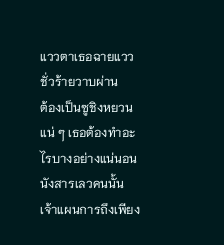แววตาเธอฉายแววชั่วร้ายวาบผ่าน
ต้องเป็นซูชิงหยวนแน่ ๆ เธอต้องทำอะไรบางอย่างแน่นอน
นังสารเลวคนนั้น เจ้าแผนการถึงเพียง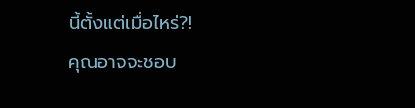นี้ตั้งแต่เมื่อไหร่?!
คุณอาจจะชอบ